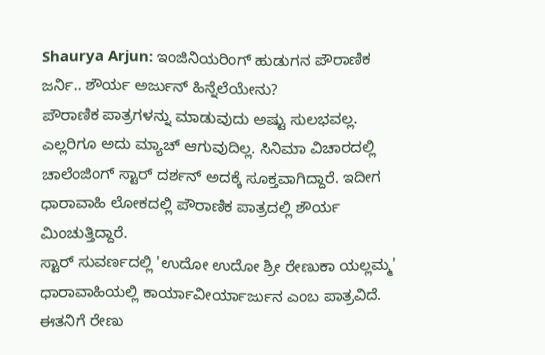Shaurya Arjun: ಇಂಜಿನಿಯರಿಂಗ್ ಹುಡುಗನ ಪೌರಾಣಿಕ ಜರ್ನಿ.. ಶೌರ್ಯ ಅರ್ಜುನ್ ಹಿನ್ನೆಲೆಯೇನು?
ಪೌರಾಣಿಕ ಪಾತ್ರಗಳನ್ನು ಮಾಡುವುದು ಅಷ್ಟು ಸುಲಭವಲ್ಲ. ಎಲ್ಲರಿಗೂ ಅದು ಮ್ಯಾಚ್ ಆಗುವುದಿಲ್ಲ. ಸಿನಿಮಾ ವಿಚಾರದಲ್ಲಿ ಚಾಲೆಂಜಿಂಗ್ ಸ್ಟಾರ್ ದರ್ಶನ್ ಅದಕ್ಕೆ ಸೂಕ್ತವಾಗಿದ್ದಾರೆ. ಇದೀಗ ಧಾರಾವಾಹಿ ಲೋಕದಲ್ಲಿ ಪೌರಾಣಿಕ ಪಾತ್ರದಲ್ಲಿ ಶೌರ್ಯ ಮಿಂಚುತ್ತಿದ್ದಾರೆ.
ಸ್ಟಾರ್ ಸುವರ್ಣದಲ್ಲಿ 'ಉದೋ ಉದೋ ಶ್ರೀ ರೇಣುಕಾ ಯಲ್ಲಮ್ಮ' ಧಾರಾವಾಹಿಯಲ್ಲಿ ಕಾರ್ಯಾವೀರ್ಯಾರ್ಜುನ ಎಂಬ ಪಾತ್ರವಿದೆ. ಈತನಿಗೆ ರೇಣು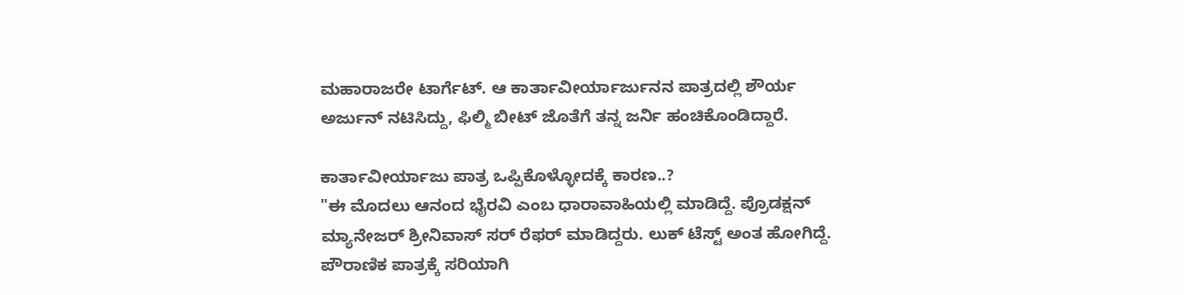ಮಹಾರಾಜರೇ ಟಾರ್ಗೆಟ್. ಆ ಕಾರ್ತಾವೀರ್ಯಾರ್ಜುನನ ಪಾತ್ರದಲ್ಲಿ ಶೌರ್ಯ ಅರ್ಜುನ್ ನಟಿಸಿದ್ದು, ಫಿಲ್ಮಿ ಬೀಟ್ ಜೊತೆಗೆ ತನ್ನ ಜರ್ನಿ ಹಂಚಿಕೊಂಡಿದ್ದಾರೆ.

ಕಾರ್ತಾವೀರ್ಯಾಜು ಪಾತ್ರ ಒಪ್ಪಿಕೊಳ್ಳೋದಕ್ಕೆ ಕಾರಣ..?
"ಈ ಮೊದಲು ಆನಂದ ಭೈರವಿ ಎಂಬ ಧಾರಾವಾಹಿಯಲ್ಲಿ ಮಾಡಿದ್ದೆ. ಪ್ರೊಡಕ್ಷನ್ ಮ್ಯಾನೇಜರ್ ಶ್ರೀನಿವಾಸ್ ಸರ್ ರೆಫರ್ ಮಾಡಿದ್ದರು. ಲುಕ್ ಟೆಸ್ಟ್ ಅಂತ ಹೋಗಿದ್ದೆ. ಪೌರಾಣಿಕ ಪಾತ್ರಕ್ಕೆ ಸರಿಯಾಗಿ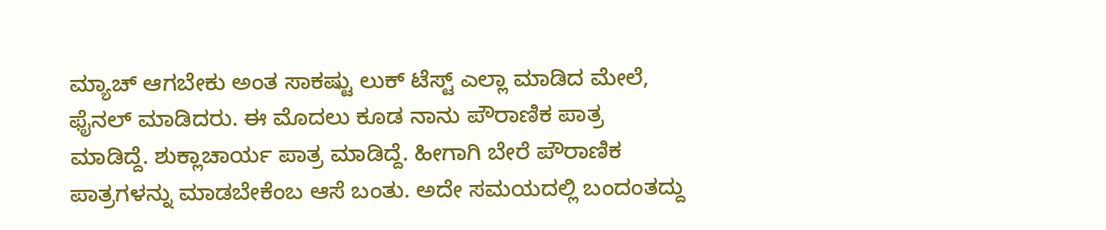ಮ್ಯಾಚ್ ಆಗಬೇಕು ಅಂತ ಸಾಕಷ್ಟು ಲುಕ್ ಟೆಸ್ಟ್ ಎಲ್ಲಾ ಮಾಡಿದ ಮೇಲೆ, ಫೈನಲ್ ಮಾಡಿದರು. ಈ ಮೊದಲು ಕೂಡ ನಾನು ಪೌರಾಣಿಕ ಪಾತ್ರ ಮಾಡಿದ್ದೆ. ಶುಕ್ಲಾಚಾರ್ಯ ಪಾತ್ರ ಮಾಡಿದ್ದೆ. ಹೀಗಾಗಿ ಬೇರೆ ಪೌರಾಣಿಕ ಪಾತ್ರಗಳನ್ನು ಮಾಡಬೇಕೆಂಬ ಆಸೆ ಬಂತು. ಅದೇ ಸಮಯದಲ್ಲಿ ಬಂದಂತದ್ದು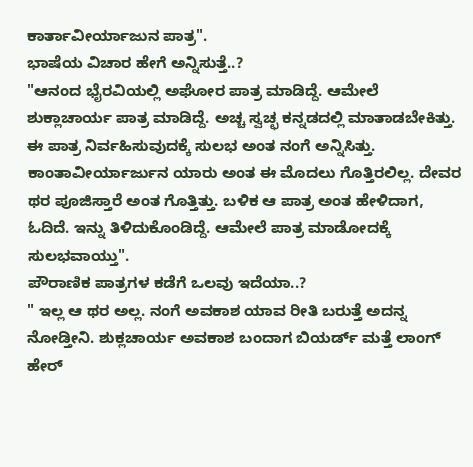ಕಾರ್ತಾವೀರ್ಯಾಜುನ ಪಾತ್ರ".
ಭಾಷೆಯ ವಿಚಾರ ಹೇಗೆ ಅನ್ನಿಸುತ್ತೆ..?
"ಆನಂದ ಭೈರವಿಯಲ್ಲಿ ಅಘೋರ ಪಾತ್ರ ಮಾಡಿದ್ದೆ. ಆಮೇಲೆ ಶುಕ್ಲಾಚಾರ್ಯ ಪಾತ್ರ ಮಾಡಿದ್ದೆ. ಅಚ್ಚ ಸ್ವಚ್ಛ ಕನ್ನಡದಲ್ಲಿ ಮಾತಾಡಬೇಕಿತ್ತು. ಈ ಪಾತ್ರ ನಿರ್ವಹಿಸುವುದಕ್ಕೆ ಸುಲಭ ಅಂತ ನಂಗೆ ಅನ್ನಿಸಿತ್ತು. ಕಾಂತಾವೀರ್ಯಾರ್ಜುನ ಯಾರು ಅಂತ ಈ ಮೊದಲು ಗೊತ್ತಿರಲಿಲ್ಲ. ದೇವರ ಥರ ಪೂಜಿಸ್ತಾರೆ ಅಂತ ಗೊತ್ತಿತ್ತು. ಬಳಿಕ ಆ ಪಾತ್ರ ಅಂತ ಹೇಳಿದಾಗ, ಓದಿದೆ. ಇನ್ನು ತಿಳಿದುಕೊಂಡಿದ್ದೆ. ಆಮೇಲೆ ಪಾತ್ರ ಮಾಡೋದಕ್ಕೆ ಸುಲಭವಾಯ್ತು".
ಪೌರಾಣಿಕ ಪಾತ್ರಗಳ ಕಡೆಗೆ ಒಲವು ಇದೆಯಾ..?
" ಇಲ್ಲ ಆ ಥರ ಅಲ್ಲ. ನಂಗೆ ಅವಕಾಶ ಯಾವ ರೀತಿ ಬರುತ್ತೆ ಅದನ್ನ ನೋಡ್ತೀನಿ. ಶುಕ್ಲಚಾರ್ಯ ಅವಕಾಶ ಬಂದಾಗ ಬಿಯರ್ಡ್ ಮತ್ತೆ ಲಾಂಗ್ ಹೇರ್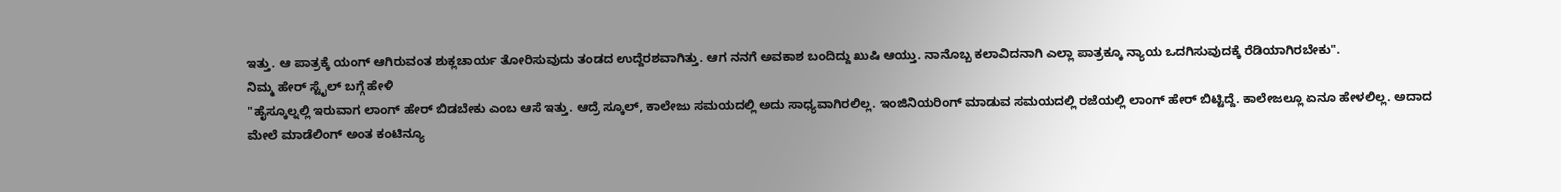ಇತ್ತು. ಆ ಪಾತ್ರಕ್ಕೆ ಯಂಗ್ ಆಗಿರುವಂತ ಶುಕ್ಲಚಾರ್ಯ ತೋರಿಸುವುದು ತಂಡದ ಉದ್ದೆರಶವಾಗಿತ್ತು. ಆಗ ನನಗೆ ಅವಕಾಶ ಬಂದಿದ್ದು ಖುಷಿ ಆಯ್ತು. ನಾನೊಬ್ಬ ಕಲಾವಿದನಾಗಿ ಎಲ್ಲಾ ಪಾತ್ರಕ್ಕೂ ನ್ಯಾಯ ಒದಗಿಸುವುದಕ್ಕೆ ರೆಡಿಯಾಗಿರಬೇಕು".
ನಿಮ್ಮ ಹೇರ್ ಸ್ಟೈಲ್ ಬಗ್ಗೆ ಹೇಳಿ
"ಹೈಸ್ಕೂಲ್ನಲ್ಲಿ ಇರುವಾಗ ಲಾಂಗ್ ಹೇರ್ ಬಿಡಬೇಕು ಎಂಬ ಆಸೆ ಇತ್ತು. ಆದ್ರೆ ಸ್ಕೂಲ್, ಕಾಲೇಜು ಸಮಯದಲ್ಲಿ ಅದು ಸಾಧ್ಯವಾಗಿರಲಿಲ್ಲ. ಇಂಜಿನಿಯರಿಂಗ್ ಮಾಡುವ ಸಮಯದಲ್ಲಿ ರಜೆಯಲ್ಲಿ ಲಾಂಗ್ ಹೇರ್ ಬಿಟ್ಟಿದ್ದೆ. ಕಾಲೇಜಲ್ಲೂ ಏನೂ ಹೇಳಲಿಲ್ಲ. ಅದಾದ ಮೇಲೆ ಮಾಡೆಲಿಂಗ್ ಅಂತ ಕಂಟಿನ್ಯೂ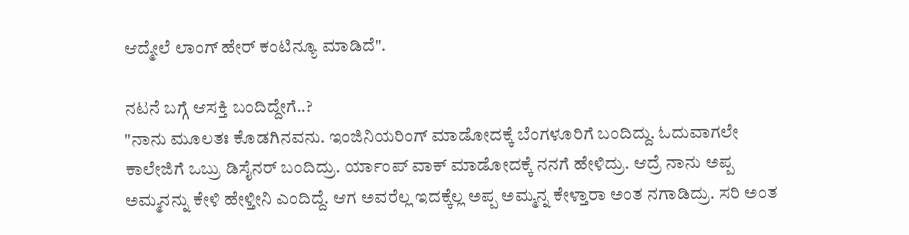ಆದ್ಮೇಲೆ ಲಾಂಗ್ ಹೇರ್ ಕಂಟಿನ್ಯೂ ಮಾಡಿದೆ".

ನಟನೆ ಬಗ್ಗೆ ಆಸಕ್ತಿ ಬಂದಿದ್ದೇಗೆ..?
"ನಾನು ಮೂಲತಃ ಕೊಡಗಿನವನು. ಇಂಜಿನಿಯರಿಂಗ್ ಮಾಡೋದಕ್ಕೆ ಬೆಂಗಳೂರಿಗೆ ಬಂದಿದ್ದು. ಓದುವಾಗಲೇ ಕಾಲೇಜಿಗೆ ಒಬ್ರು ಡಿಸೈನರ್ ಬಂದಿದ್ರು. ರ್ಯಾಂಪ್ ವಾಕ್ ಮಾಡೋದಕ್ಕೆ ನನಗೆ ಹೇಳಿದ್ರು. ಆದ್ರೆ ನಾನು ಅಪ್ಪ ಅಮ್ಮನನ್ನು ಕೇಳಿ ಹೇಳ್ತೀನಿ ಎಂದಿದ್ದೆ. ಆಗ ಅವರೆಲ್ಲ ಇದಕ್ಕೆಲ್ಲ ಅಪ್ಪ ಅಮ್ಮನ್ನ ಕೇಳ್ತಾರಾ ಅಂತ ನಗಾಡಿದ್ರು. ಸರಿ ಅಂತ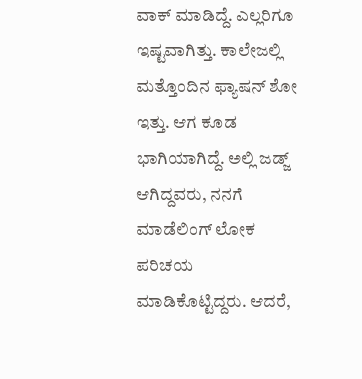ವಾಕ್ ಮಾಡಿದ್ದೆ. ಎಲ್ಲರಿಗೂ ಇಷ್ಟವಾಗಿತ್ತು. ಕಾಲೇಜಲ್ಲಿ ಮತ್ತೊಂದಿನ ಫ್ಯಾಷನ್ ಶೋ ಇತ್ತು. ಆಗ ಕೂಡ ಭಾಗಿಯಾಗಿದ್ದೆ. ಅಲ್ಲಿ ಜಡ್ಜ್ ಆಗಿದ್ದವರು, ನನಗೆ ಮಾಡೆಲಿಂಗ್ ಲೋಕ ಪರಿಚಯ ಮಾಡಿಕೊಟ್ಟಿದ್ದರು. ಆದರೆ,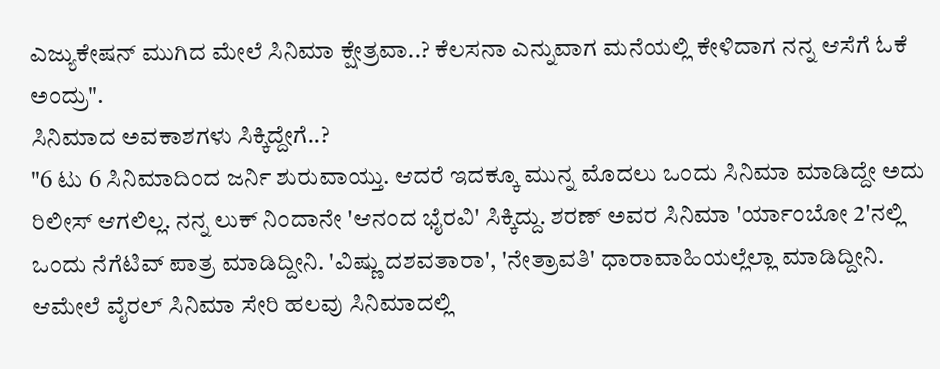ಎಜ್ಯುಕೇಷನ್ ಮುಗಿದ ಮೇಲೆ ಸಿನಿಮಾ ಕ್ಷೇತ್ರವಾ..? ಕೆಲಸನಾ ಎನ್ನುವಾಗ ಮನೆಯಲ್ಲಿ ಕೇಳಿದಾಗ ನನ್ನ ಆಸೆಗೆ ಓಕೆ ಅಂದ್ರು".
ಸಿನಿಮಾದ ಅವಕಾಶಗಳು ಸಿಕ್ಕಿದ್ದೇಗೆ..?
"6 ಟು 6 ಸಿನಿಮಾದಿಂದ ಜರ್ನಿ ಶುರುವಾಯ್ತು. ಆದರೆ ಇದಕ್ಕೂ ಮುನ್ನ ಮೊದಲು ಒಂದು ಸಿನಿಮಾ ಮಾಡಿದ್ದೇ ಅದು ರಿಲೀಸ್ ಆಗಲಿಲ್ಲ. ನನ್ನ ಲುಕ್ ನಿಂದಾನೇ 'ಆನಂದ ಭೈರವಿ' ಸಿಕ್ಕಿದ್ದು. ಶರಣ್ ಅವರ ಸಿನಿಮಾ 'ರ್ಯಾಂಬೋ 2'ನಲ್ಲಿ ಒಂದು ನೆಗೆಟಿವ್ ಪಾತ್ರ ಮಾಡಿದ್ದೀನಿ. 'ವಿಷ್ಣು ದಶವತಾರಾ', 'ನೇತ್ರಾವತಿ' ಧಾರಾವಾಹಿಯಲ್ಲೆಲ್ಲಾ ಮಾಡಿದ್ದೀನಿ. ಆಮೇಲೆ ವೈರಲ್ ಸಿನಿಮಾ ಸೇರಿ ಹಲವು ಸಿನಿಮಾದಲ್ಲಿ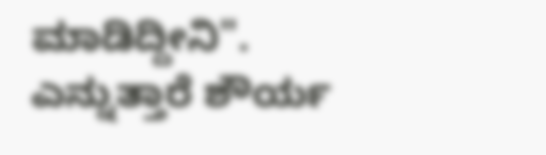ಮಾಡಿದ್ದೀನಿ". ಎನ್ನುತ್ತಾರೆ ಶೌರ್ಯ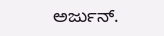ಅರ್ಜುನ್.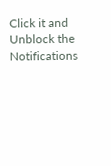Click it and Unblock the Notifications